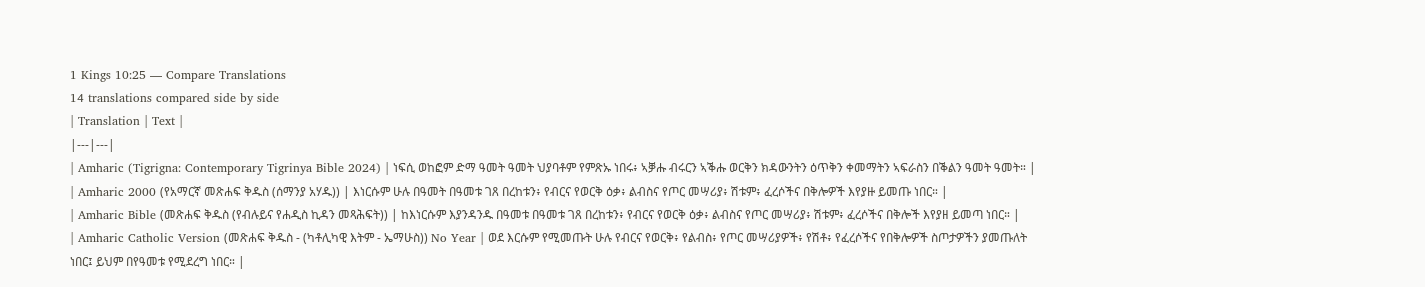1 Kings 10:25 — Compare Translations
14 translations compared side by side
| Translation | Text |
|---|---|
| Amharic (Tigrigna: Contemporary Tigrinya Bible 2024) | ነፍሲ ወከፎም ድማ ዓመት ዓመት ህያባቶም የምጽኡ ነበሩ፥ ኣቓሑ ብሩርን ኣቕሑ ወርቅን ክዳውንትን ዕጥቅን ቀመማትን ኣፍራስን በቕልን ዓመት ዓመት። |
| Amharic 2000 (የአማርኛ መጽሐፍ ቅዱስ (ሰማንያ አሃዱ)) | እነርሱም ሁሉ በዓመት በዓመቱ ገጸ በረከቱን፥ የብርና የወርቅ ዕቃ፥ ልብስና የጦር መሣሪያ፥ ሽቱም፥ ፈረሶችና በቅሎዎች እየያዙ ይመጡ ነበር። |
| Amharic Bible (መጽሐፍ ቅዱስ (የብሉይና የሐዲስ ኪዳን መጻሕፍት)) | ከእነርሱም እያንዳንዱ በዓመቱ በዓመቱ ገጸ በረከቱን፥ የብርና የወርቅ ዕቃ፥ ልብስና የጦር መሣሪያ፥ ሽቱም፥ ፈረሶችና በቅሎች እየያዘ ይመጣ ነበር። |
| Amharic Catholic Version (መጽሐፍ ቅዱስ - (ካቶሊካዊ እትም - ኤማሁስ)) No Year | ወደ እርሱም የሚመጡት ሁሉ የብርና የወርቅ፥ የልብስ፥ የጦር መሣሪያዎች፥ የሽቶ፥ የፈረሶችና የበቅሎዎች ስጦታዎችን ያመጡለት ነበር፤ ይህም በየዓመቱ የሚደረግ ነበር። |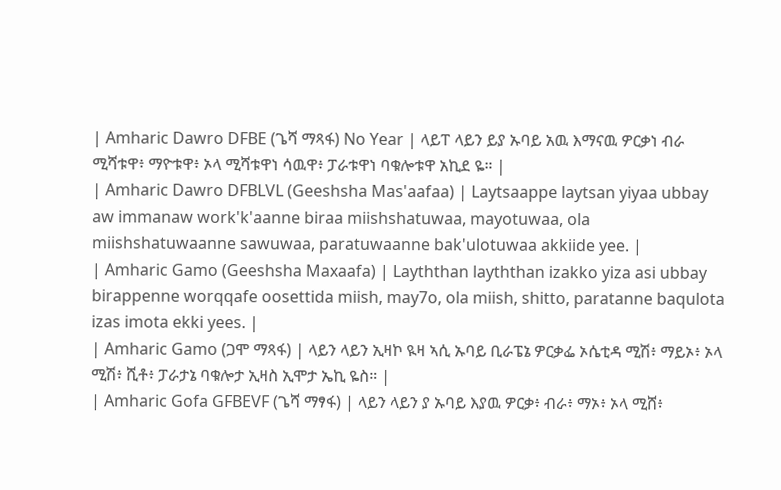| Amharic Dawro DFBE (ጌሻ ማጻፋ) No Year | ላይፐ ላይን ይያ ኡባይ አዉ እማናዉ ዎርቃነ ብራ ሚሻቱዋ፥ ማዮቱዋ፥ ኦላ ሚሻቱዋነ ሳዉዋ፥ ፓራቱዋነ ባቁሎቱዋ አኪደ ዬ። |
| Amharic Dawro DFBLVL (Geeshsha Mas'aafaa) | Laytsaappe laytsan yiyaa ubbay aw immanaw work'k'aanne biraa miishshatuwaa, mayotuwaa, ola miishshatuwaanne sawuwaa, paratuwaanne bak'ulotuwaa akkiide yee. |
| Amharic Gamo (Geeshsha Maxaafa) | Layththan layththan izakko yiza asi ubbay birappenne worqqafe oosettida miish, may7o, ola miish, shitto, paratanne baqulota izas imota ekki yees. |
| Amharic Gamo (ጋሞ ማጻፋ) | ላይን ላይን ኢዛኮ ዪዛ ኣሲ ኡባይ ቢራፔኔ ዎርቃፌ ኦሴቲዳ ሚሽ፥ ማይኦ፥ ኦላ ሚሽ፥ ሺቶ፥ ፓራታኔ ባቁሎታ ኢዛስ ኢሞታ ኤኪ ዬስ። |
| Amharic Gofa GFBEVF (ጌሻ ማፃፋ) | ላይን ላይን ያ ኡባይ እያዉ ዎርቃ፥ ብራ፥ ማኦ፥ ኦላ ሚሸ፥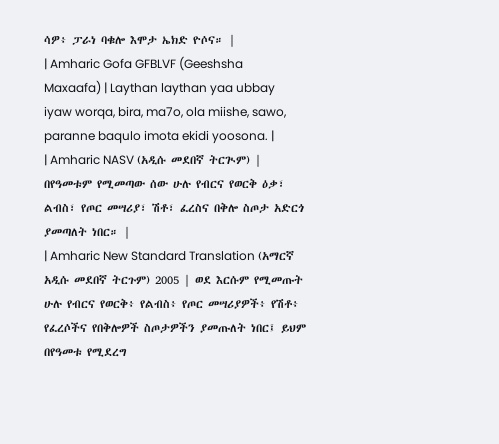ሳዎ፥ ፓራነ ባቁሎ እሞታ ኤክድ ዮሶና። |
| Amharic Gofa GFBLVF (Geeshsha Maxaafa) | Laythan laythan yaa ubbay iyaw worqa, bira, ma7o, ola miishe, sawo, paranne baqulo imota ekidi yoosona. |
| Amharic NASV (አዲሱ መደበኛ ትርጒም) | በየዓመቱም የሚመጣው ሰው ሁሉ የብርና የወርቅ ዕቃ፣ ልብስ፣ የጦር መሣሪያ፣ ሽቶ፣ ፈረስና በቅሎ ስጦታ አድርጎ ያመጣለት ነበር። |
| Amharic New Standard Translation (አማርኛ አዲሱ መደበኛ ትርጉም) 2005 | ወደ እርሱም የሚመጡት ሁሉ የብርና የወርቅ፥ የልብስ፥ የጦር መሣሪያዎች፥ የሽቶ፥ የፈረሶችና የበቅሎዎች ስጦታዎችን ያመጡለት ነበር፤ ይህም በየዓመቱ የሚደረግ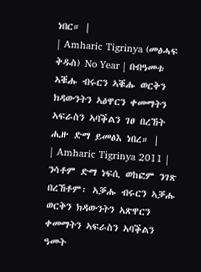ነበር። |
| Amharic Tigrinya (መፅሓፍ ቅዱስ) No Year | በብዓመቱ ኣቑሑ ብሩርን ኣቑሑ ወርቅን ክዳውንትን ኣፅዋርን ቀመማትን ኣፍራስን ኣባቕልን ገፀ በረኸት ሒዙ ድማ ይመፅእ ነበረ። |
| Amharic Tigrinya 2011 | ንሳቶም ድማ ነፍሲ ወከፎም ንገጽ በረኸቶም፡ ኣቓሑ ብሩርን ኣቓሑ ወርቅን ክዳውንትን ኣጽዋርን ቀመማትን ኣፍራስን ኣባቕልን ዓመት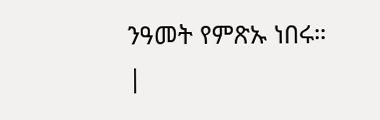ንዓመት የምጽኡ ነበሩ። |